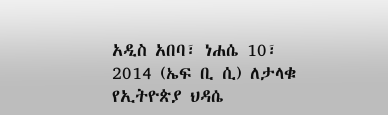አዲስ አበባ፣ ነሐሴ 10፣ 2014 (ኤፍ ቢ ሲ) ለታላቁ የኢትዮጵያ ህዳሴ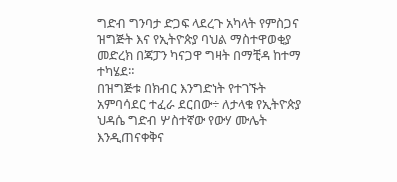ግድብ ግንባታ ድጋፍ ላደረጉ አካላት የምስጋና ዝግጅት እና የኢትዮጵያ ባህል ማስተዋወቂያ መድረክ በጃፓን ካናጋዋ ግዛት በማቺዳ ከተማ ተካሄደ።
በዝግጅቱ በክብር እንግድነት የተገኙት አምባሳደር ተፈራ ደርበው÷ ለታላቁ የኢትዮጵያ ህዳሴ ግድብ ሦስተኛው የውሃ ሙሌት እንዲጠናቀቅና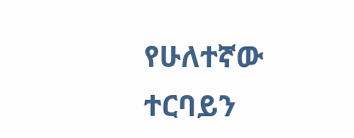የሁለተኛው ተርባይን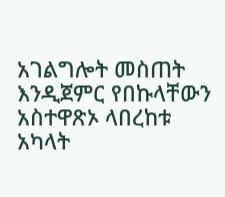አገልግሎት መስጠት እንዲጀምር የበኩላቸውን አስተዋጽኦ ላበረከቱ አካላት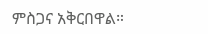ምስጋና አቅርበዋል።